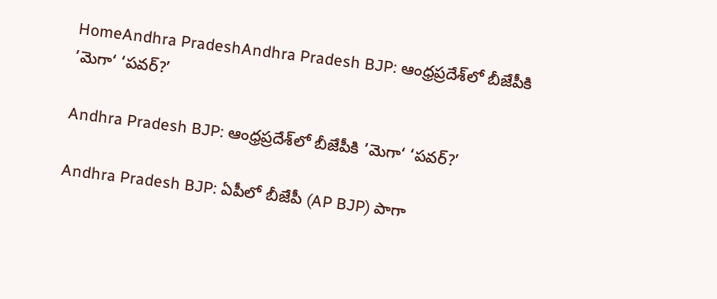HomeAndhra PradeshAndhra Pradesh BJP: ఆంధ్రప్రదేశ్‌లో బీజేపీకి ’మెగా‘ ‘పవర్?’

Andhra Pradesh BJP: ఆంధ్రప్రదేశ్‌లో బీజేపీకి ’మెగా‘ ‘పవర్?’

Andhra Pradesh BJP: ఏపీలో బీజేపీ (AP BJP) పాగా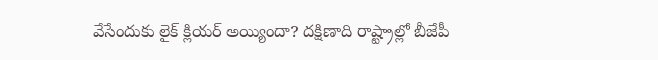వేసేందుకు లైక్ క్లియర్ అయ్యిందా? దక్షిణాది రాష్ట్రాల్లో బీజేపీ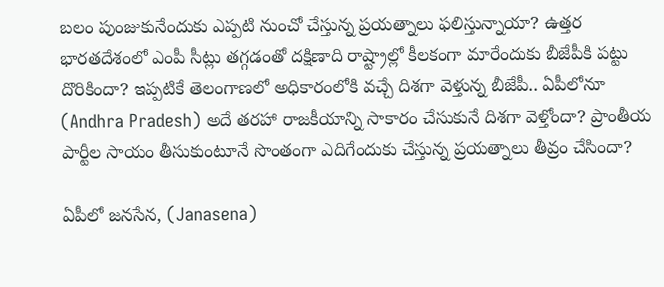బలం పుంజుకునేందుకు ఎప్పటి నుంచో చేస్తున్న ప్రయత్నాలు ఫలిస్తున్నాయా? ఉత్తర భారతదేశంలో ఎంపీ సీట్లు తగ్గడంతో దక్షిణాది రాష్ట్రాల్లో కీలకంగా మారేందుకు బీజేపీకి పట్టు దొరికిందా? ఇప్పటికే తెలంగాణలో అధికారంలోకి వచ్చే దిశగా వెళ్తున్న బీజేపీ.. ఏపీలోనూ (Andhra Pradesh) అదే తరహా రాజకీయాన్ని సాకారం చేసుకునే దిశగా వెళ్తోందా? ప్రాంతీయ పార్టీల సాయం తీసుకుంటూనే సొంతంగా ఎదిగేందుకు చేస్తున్న ప్రయత్నాలు తీవ్రం చేసిందా?

ఏపీలో జనసేన, (Janasena)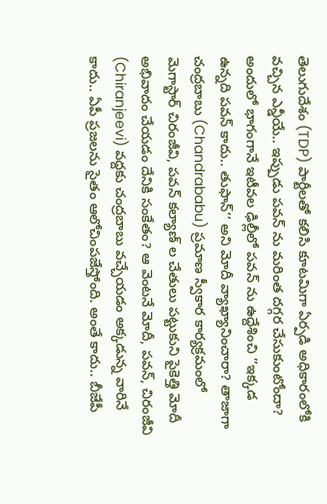తెలుగుదేశం (TDP) పార్టీలతో కలిసి కూటమిగా ఏర్పడి అధికారంలోకి వచ్చిన ఎన్డీయే.. ఇప్పుడు పవన్ ను మరింత దగ్గర చేసుకుంటోందా? అందులో భాగంగానే ఇటీవల ఢిల్లీలో పవన్ ను ఉద్దేశించి ’’ఇక్కడ ఉన్నది పవన్ కాదు.. తుఫాన్‘‘ అని మోదీ వ్యాఖ్యానించారా? తాజాగా చంద్రబాబు (Chandrababu) ప్రమాణ స్వీకార కార్యక్రమంలో మెగాస్టార్ చిరంజీవి, పవన్ కల్యాణ్ ల చేతులు పట్టుకుని పైకెత్తి మోదీ అభివాదం చేయడం దేనికి సంకేతం? ఆ వెంటనే మోదీ, పవన్, చిరంజీవి (Chiranjeevi) వద్దకు చంద్రబాబు వచ్చేయడం అక్కడున్న వారినే కాదు.. ఏపీ ప్రజలను సైతం ఆలోచింపజేస్తోంది. అంతే కాదు.. బీజేపీ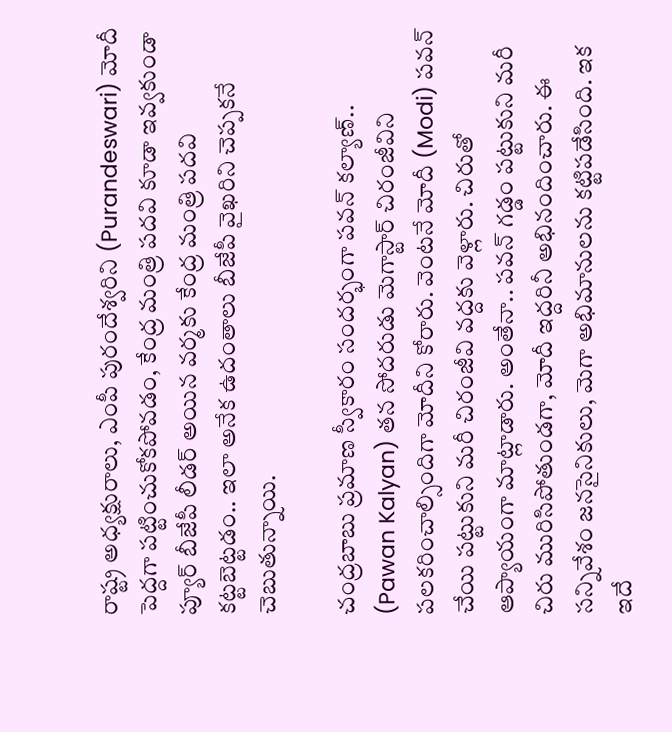రాష్ట్ర అధ్యక్షురాలు, ఎంపీ పురందేశ్వరిని (Purandeswari) మోదీ పెద్దగా పట్టించుకోకపోవడం, కేంద్ర మంత్రి పదవి కూడా ఇవ్వకుండా ప్యూర్ బీజేపీ లీడర్ అయిన వర్మకు కేంద్ర మంత్రి పదవి కట్టబెట్టడం.. ఇలా అనేక ఉదంతాలు బీజేపీ వైఖరిని చెప్పకనే చెబుతున్నాయి.

చంద్రబాబు ప్రమాణ స్వీకారం సందర్భంగా పవన్ కల్యాణ్.. (Pawan Kalyan) తన సోదరుడు మెగాస్టార్ చిరంజీవిని పలకరించాల్సిందిగా మోదీని కోరారు. వెంటనే మోదీ (Modi) పవన్ చేయి పట్టుకుని మరీ చిరంజీవి వద్దకు వెళ్లారు. చిరుతో ఆప్యాయంగా మాట్లాడారు. అంతేనా.. పవన్ గడ్డం పట్టుకుని మరీ చిరు మురిసిపోతుండగా, మోదీ ఇద్దరినీ అభినందించారు. ఈ సన్నివేశం జనసైనికులు, మెగా అభిమానులను కట్టిపడేసింది. ఇక ఇదే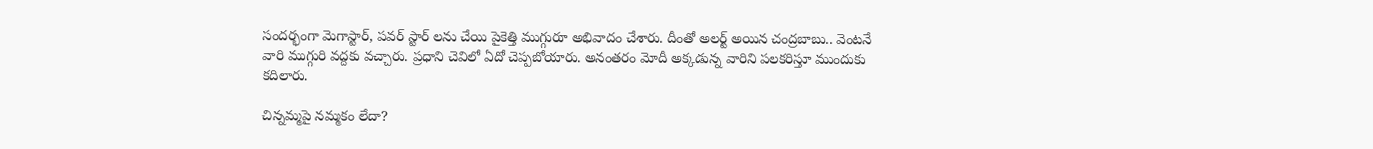సందర్భంగా మెగాస్టార్, పవర్ స్టార్ లను చేయి పైకెత్తి ముగ్గురూ అభివాదం చేశారు. దీంతో అలర్ట్ అయిన చంద్రబాబు.. వెంటనే వారి ముగ్గురి వద్దకు వచ్చారు. ప్రధాని చెవిలో ఏదో చెప్పబోయారు. అనంతరం మోదీ అక్కడున్న వారిని పలకరిస్తూ ముందుకు కదిలారు.

చిన్నమ్మపై నమ్మకం లేదా?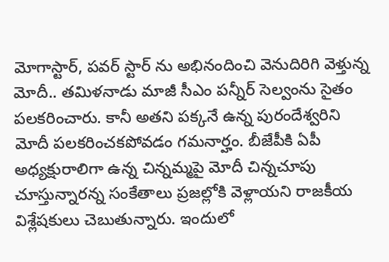మోగాస్టార్, పవర్ స్టార్ ను అభినందించి వెనుదిరిగి వెళ్తున్న మోదీ.. తమిళనాడు మాజీ సీఎం పన్నీర్ సెల్వంను సైతం పలకరించారు. కానీ అతని పక్కనే ఉన్న పురందేశ్వరిని మోదీ పలకరించకపోవడం గమనార్హం. బీజేపీకి ఏపీ అధ్యక్షురాలిగా ఉన్న చిన్నమ్మపై మోదీ చిన్నచూపు చూస్తున్నారన్న సంకేతాలు ప్రజల్లోకి వెళ్లాయని రాజకీయ విశ్లేషకులు చెబుతున్నారు. ఇందులో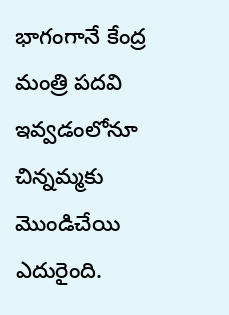భాగంగానే కేంద్ర మంత్రి పదవి ఇవ్వడంలోనూ చిన్నమ్మకు మొండిచేయి ఎదురైంది.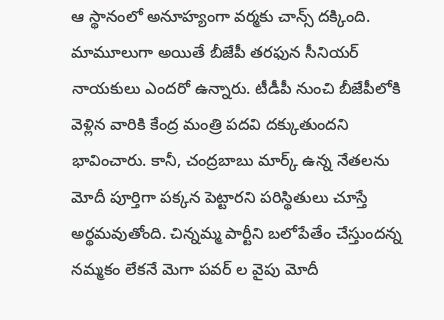ఆ స్థానంలో అనూహ్యంగా వర్మకు చాన్స్ దక్కింది. మామూలుగా అయితే బీజేపీ తరఫున సీనియర్ నాయకులు ఎందరో ఉన్నారు. టీడీపీ నుంచి బీజేపీలోకి వెళ్లిన వారికి కేంద్ర మంత్రి పదవి దక్కుతుందని భావించారు. కానీ, చంద్రబాబు మార్క్ ఉన్న నేతలను మోదీ పూర్తిగా పక్కన పెట్టారని పరిస్థితులు చూస్తే అర్థమవుతోంది. చిన్నమ్మ పార్టీని బలోపేతేం చేస్తుందన్న నమ్మకం లేకనే మెగా పవర్ ల వైపు మోదీ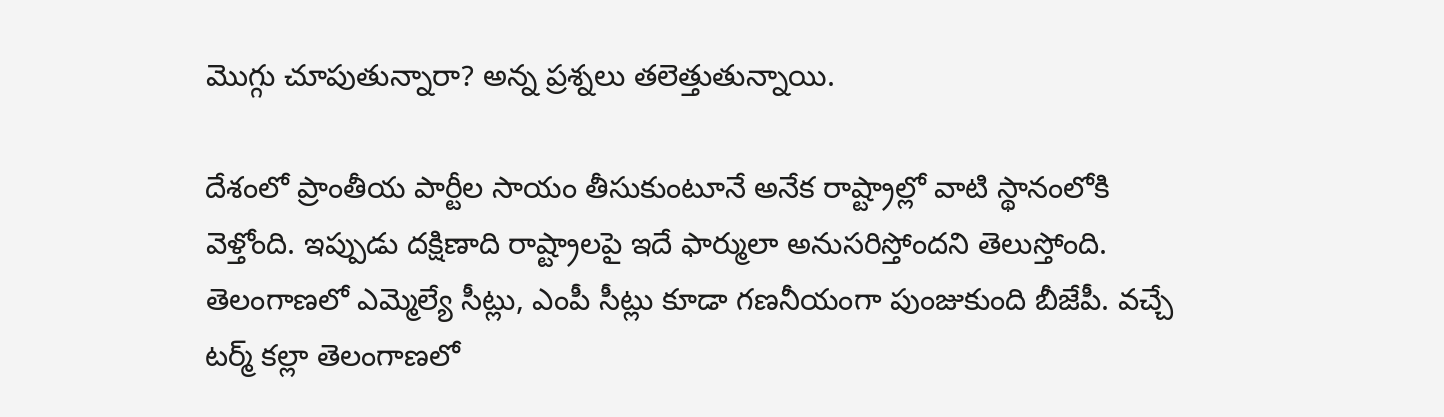మొగ్గు చూపుతున్నారా? అన్న ప్రశ్నలు తలెత్తుతున్నాయి.

దేశంలో ప్రాంతీయ పార్టీల సాయం తీసుకుంటూనే అనేక రాష్ట్రాల్లో వాటి స్థానంలోకి వెళ్తోంది. ఇప్పుడు దక్షిణాది రాష్ట్రాలపై ఇదే ఫార్ములా అనుసరిస్తోందని తెలుస్తోంది. తెలంగాణలో ఎమ్మెల్యే సీట్లు, ఎంపీ సీట్లు కూడా గణనీయంగా పుంజుకుంది బీజేపీ. వచ్చే టర్మ్ కల్లా తెలంగాణలో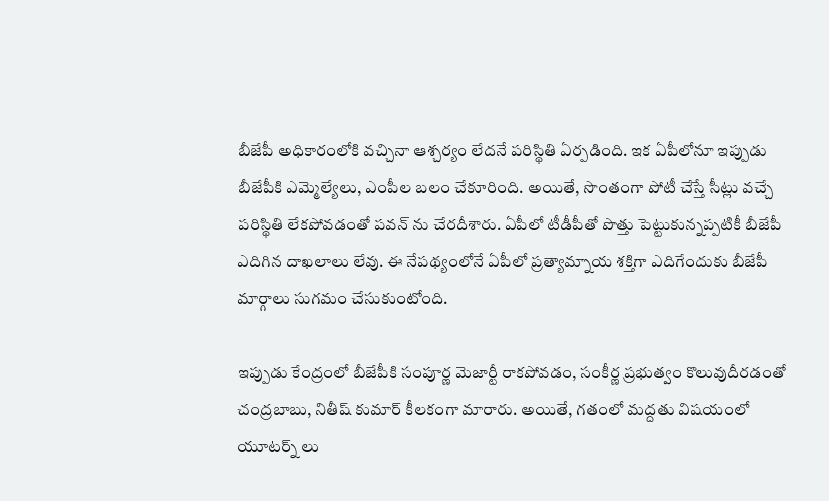బీజేపీ అధికారంలోకి వచ్చినా ఆశ్చర్యం లేదనే పరిస్థితి ఏర్పడింది. ఇక ఏపీలోనూ ఇప్పుడు బీజేపీకి ఎమ్మెల్యేలు, ఎంపీల బలం చేకూరింది. అయితే, సొంతంగా పోటీ చేస్తే సీట్లు వచ్చే పరిస్థితి లేకపోవడంతో పవన్ ను చేరదీశారు. ఏపీలో టీడీపీతో పొత్తు పెట్టుకున్నప్పటికీ బీజేపీ ఎదిగిన దాఖలాలు లేవు. ఈ నేపథ్యంలోనే ఏపీలో ప్రత్యామ్నాయ శక్తిగా ఎదిగేందుకు బీజేపీ మార్గాలు సుగమం చేసుకుంటోంది.

ఇప్పుడు కేంద్రంలో బీజేపీకి సంపూర్ణ మెజార్టీ రాకపోవడం, సంకీర్ణ ప్రభుత్వం కొలువుదీరడంతో చంద్రబాబు, నితీష్ కుమార్ కీలకంగా మారారు. అయితే, గతంలో మద్దతు విషయంలో యూటర్న్ లు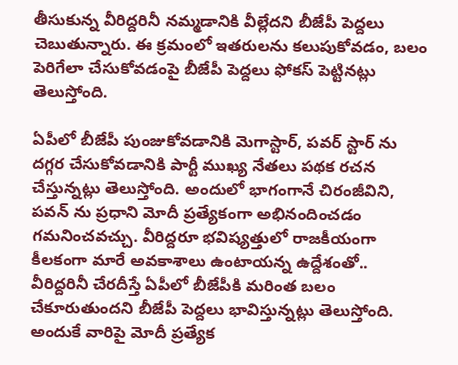తీసుకున్న వీరిద్దరినీ నమ్మడానికి వీల్లేదని బీజేపీ పెద్దలు చెబుతున్నారు. ఈ క్రమంలో ఇతరులను కలుపుకోవడం, బలం పెరిగేలా చేసుకోవడంపై బీజేపీ పెద్దలు ఫోకస్ పెట్టినట్లు తెలుస్తోంది.

ఏపీలో బీజేపీ పుంజుకోవడానికి మెగాస్టార్, పవర్ స్టార్ ను దగ్గర చేసుకోవడానికి పార్టీ ముఖ్య నేతలు పథక రచన చేస్తున్నట్లు తెలుస్తోంది. అందులో భాగంగానే చిరంజీవిని, పవన్ ను ప్రధాని మోదీ ప్రత్యేకంగా అభినందించడం గమనించవచ్చు. వీరిద్దరూ భవిష్యత్తులో రాజకీయంగా కీలకంగా మారే అవకాశాలు ఉంటాయన్న ఉద్దేశంతో.. వీరిద్దరినీ చేరదీస్తే ఏపీలో బీజేపీకి మరింత బలం చేకూరుతుందని బీజేపీ పెద్దలు భావిస్తున్నట్లు తెలుస్తోంది. అందుకే వారిపై మోదీ ప్రత్యేక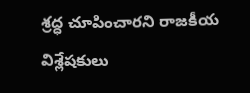శ్రద్ధ చూపించారని రాజకీయ విశ్లేషకులు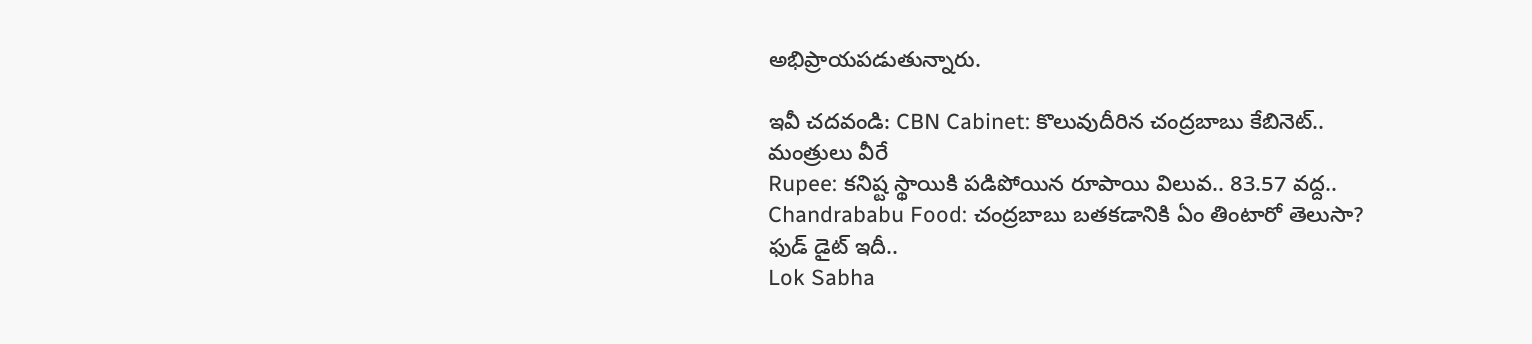అభిప్రాయపడుతున్నారు.

ఇవీ చదవండి: CBN Cabinet: కొలువుదీరిన చంద్రబాబు కేబినెట్.. మంత్రులు వీరే
Rupee: కనిష్ట స్థాయికి పడిపోయిన రూపాయి విలువ.. 83.57 వద్ద..
Chandrababu Food: చంద్రబాబు బతకడానికి ఏం తింటారో తెలుసా? ఫుడ్ డైట్ ఇదీ..
Lok Sabha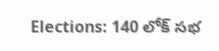Elections: 140 లోక్ సభ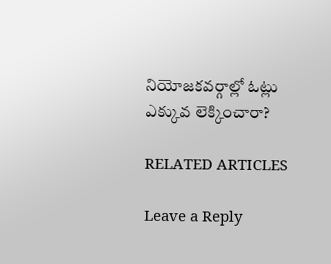నియోజకవర్గాల్లో ఓట్లు ఎక్కువ లెక్కించారా?

RELATED ARTICLES

Leave a Reply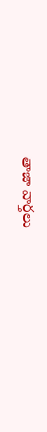తాజా వార్తలు